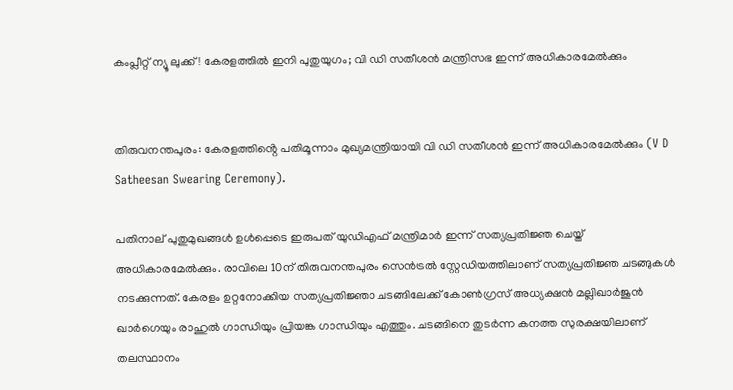കംപ്ലീറ്റ് ന്യൂ ലുക്ക്! കേരളത്തില്‍ ഇനി പുതുയുഗം; വി ഡി സതീശൻ മന്ത്രിസഭ ഇന്ന് അധികാരമേല്‍ക്കും


തിരുവനന്തപുരം: കേരളത്തിൻ്റെ പതിമൂന്നാം മുഖ്യമന്ത്രിയായി വി ഡി സതീശൻ ഇന്ന് അധികാരമേല്‍ക്കും (V D Satheesan Swearing Ceremony).

പതിനാല് പുതുമുഖങ്ങള്‍ ഉള്‍പ്പെടെ ഇരുപത് യുഡിഎഫ് മന്ത്രിമാർ ഇന്ന് സത്യപ്രതിജ്ഞ ചെയ്ത് അധികാരമേല്‍ക്കും. രാവിലെ 10ന് തിരുവനന്തപുരം സെൻട്രല്‍ സ്റ്റേഡിയത്തിലാണ് സത്യപ്രതിജ്ഞ ചടങ്ങുകള്‍ നടക്കുന്നത്. കേരളം ഉറ്റനോക്കിയ സത്യപ്രതിജ്ഞാ ചടങ്ങിലേക്ക് കോണ്‍ഗ്രസ് അധ്യക്ഷൻ മല്ലിഖാർജുൻ ഖാർഗെയും രാഹുല്‍ ഗാന്ധിയും പ്രിയങ്ക ഗാന്ധിയും എത്തും. ചടങ്ങിനെ തുടർന്ന കനത്ത സുരക്ഷയിലാണ് തലസ്ഥാനം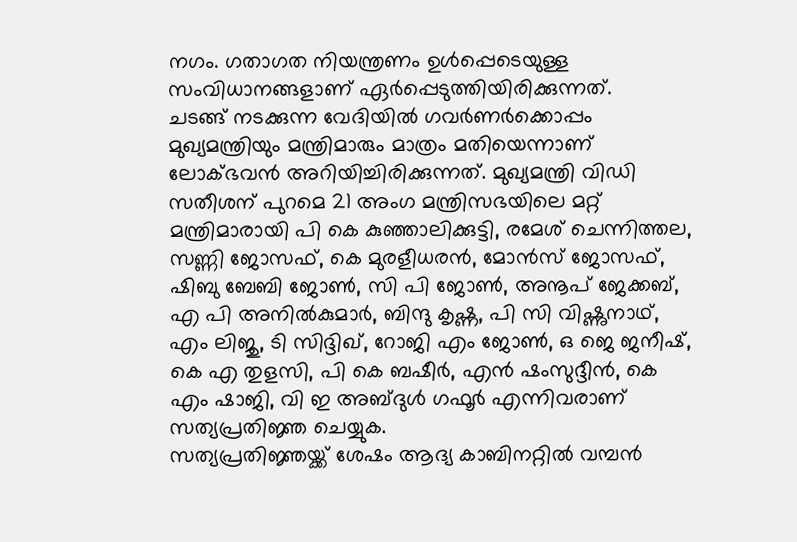നഗം. ഗതാഗത നിയന്ത്രണം ഉള്‍പ്പെടെയുള്ള സംവിധാനങ്ങളാണ് ഏർപ്പെടുത്തിയിരിക്കുന്നത്.
ചടങ്ങ് നടക്കുന്ന വേദിയില്‍ ഗവർണർക്കൊപ്പം മുഖ്യമന്ത്രിയും മന്ത്രിമാരും മാത്രം മതിയെന്നാണ് ലോക്ഭവൻ അറിയിച്ചിരിക്കുന്നത്. മുഖ്യമന്ത്രി വിഡി സതീശന് പുറമെ 21 അംഗ മന്ത്രിസഭയിലെ മറ്റ് മന്ത്രിമാരായി പി കെ കുഞ്ഞാലിക്കുട്ടി, രമേശ് ചെന്നിത്തല, സണ്ണി ജോസഫ്, കെ മുരളീധരൻ, മോൻസ് ജോസഫ്, ഷിബു ബേബി ജോണ്‍, സി പി ജോണ്‍, അനൂപ് ജേക്കബ്, എ പി അനില്‍കുമാർ, ബിന്ദു കൃഷ്ണ, പി സി വിഷ്ണുനാഥ്, എം ലിജു, ടി സിദ്ദിഖ്, റോജി എം ജോണ്‍, ഒ ജെ ജനീഷ്, കെ എ തുളസി, പി കെ ബഷീർ, എൻ ഷംസുദ്ദീൻ, കെ എം ഷാജി, വി ഇ അബ്ദുള്‍ ഗഫൂർ എന്നിവരാണ് സത്യപ്രതിജ്ഞ ചെയ്യുക.
സത്യപ്രതിജ്ഞയ്ക്ക് ശേഷം ആദ്യ കാബിനറ്റില്‍ വമ്പൻ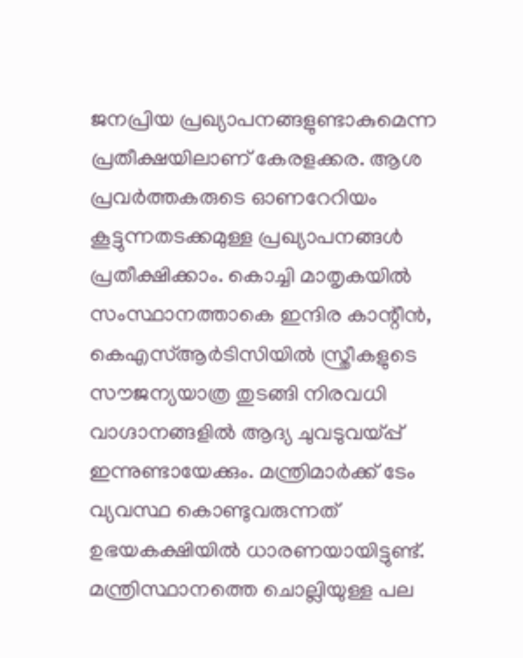ജനപ്രിയ പ്രഖ്യാപനങ്ങളുണ്ടാകുമെന്ന പ്രതീക്ഷയിലാണ് കേരളക്കര. ആശ പ്രവർത്തകരുടെ ഓണറേറിയം കൂട്ടുന്നതടക്കമുള്ള പ്രഖ്യാപനങ്ങള്‍ പ്രതീക്ഷിക്കാം. കൊച്ചി മാതൃകയില്‍ സംസ്ഥാനത്താകെ ഇന്ദിര കാന്റീൻ, കെഎസ്‌ആർടിസിയില്‍ സ്ത്രീകളുടെ സൗജന്യയാത്ര തുടങ്ങി നിരവധി വാഗ്ദാനങ്ങളില്‍ ആദ്യ ചുവടുവയ്പ്പ് ഇന്നുണ്ടായേക്കും. മന്ത്രിമാർക്ക് ടേം വ്യവസ്ഥ കൊണ്ടുവരുന്നത് ഉഭയകക്ഷിയില്‍ ധാരണയായിട്ടുണ്ട്. മന്ത്രിസ്ഥാനത്തെ ചൊല്ലിയുള്ള പല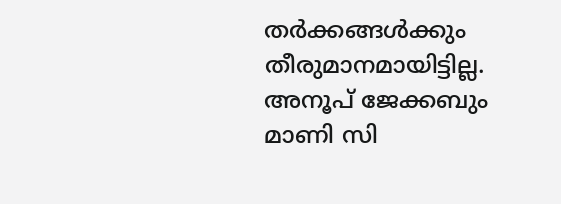തർക്കങ്ങള്‍ക്കും തീരുമാനമായിട്ടില്ല. അനൂപ് ജേക്കബും മാണി സി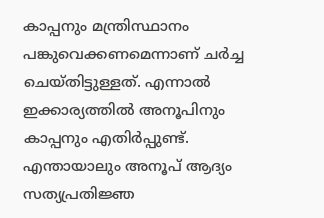കാപ്പനും മന്ത്രിസ്ഥാനം പങ്കുവെക്കണമെന്നാണ് ചർച്ച ചെയ്തിട്ടുള്ളത്. എന്നാല്‍ ഇക്കാര്യത്തില്‍ അനൂപിനും കാപ്പനും എതിർപ്പുണ്ട്. എന്തായാലും അനൂപ് ആദ്യം സത്യപ്രതിജ്ഞ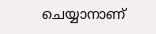ചെയ്യാനാണ്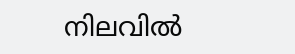നിലവില്‍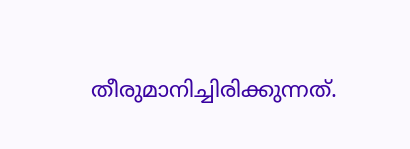തീരുമാനിച്ചിരിക്കുന്നത്.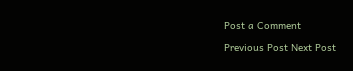Post a Comment

Previous Post Next Post